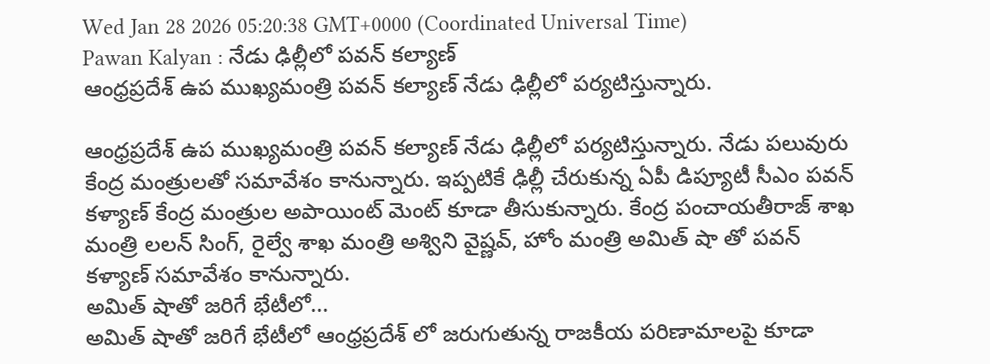Wed Jan 28 2026 05:20:38 GMT+0000 (Coordinated Universal Time)
Pawan Kalyan : నేడు ఢిల్లీలో పవన్ కల్యాణ్
ఆంధ్రప్రదేశ్ ఉప ముఖ్యమంత్రి పవన్ కల్యాణ్ నేడు ఢిల్లీలో పర్యటిస్తున్నారు.

ఆంధ్రప్రదేశ్ ఉప ముఖ్యమంత్రి పవన్ కల్యాణ్ నేడు ఢిల్లీలో పర్యటిస్తున్నారు. నేడు పలువురు కేంద్ర మంత్రులతో సమావేశం కానున్నారు. ఇప్పటికే ఢిల్లీ చేరుకున్న ఏపీ డిప్యూటీ సీఎం పవన్ కళ్యాణ్ కేంద్ర మంత్రుల అపాయింట్ మెంట్ కూడా తీసుకున్నారు. కేంద్ర పంచాయతీరాజ్ శాఖ మంత్రి లలన్ సింగ్, రైల్వే శాఖ మంత్రి అశ్విని వైష్ణవ్, హోం మంత్రి అమిత్ షా తో పవన్ కళ్యాణ్ సమావేశం కానున్నారు.
అమిత్ షాతో జరిగే భేటీలో...
అమిత్ షాతో జరిగే భేటీలో ఆంధ్రప్రదేశ్ లో జరుగుతున్న రాజకీయ పరిణామాలపై కూడా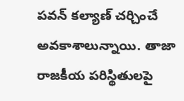పవన్ కల్యాణ్ చర్చించే అవకాశాలున్నాయి. తాజా రాజకీయ పరిస్థితులపై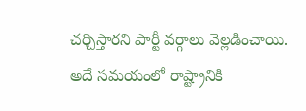చర్చిస్తారని పార్టీ వర్గాలు వెల్లడించాయి. అదే సమయంలో రాష్ట్రానికి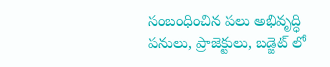సంబంధించిన పలు అభివృద్ధి పనులు, ప్రాజెక్టులు, బడ్జెట్ లో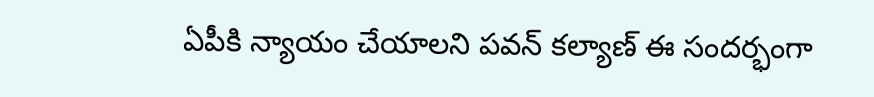ఏపీకి న్యాయం చేయాలని పవన్ కల్యాణ్ ఈ సందర్భంగా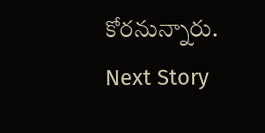కోరనున్నారు.
Next Story